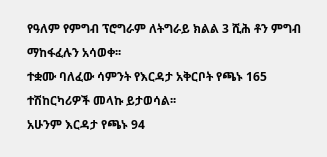የዓለም የምግብ ፕሮግራም ለትግራይ ክልል 3 ሺሕ ቶን ምግብ ማከፋፈሉን አሳወቀ፡፡
ተቋሙ ባለፈው ሳምንት የእርዳታ አቅርቦት የጫኑ 165 ተሽከርካሪዎች መላኩ ይታወሳል፡፡
አሁንም እርዳታ የጫኑ 94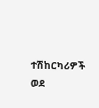ተሽከርካሪዎች ወደ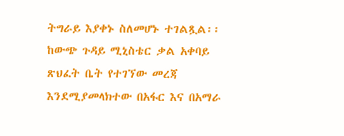ትግራይ እያቀኑ ስለመሆኑ ተገልጿል፡፡
ከውጭ ጉዳይ ሚኒስቴር ቃል አቀባይ ጽህፈት ቤት የተገኘው መረጃ እንደሚያመላክተው በአፋር እና በአማራ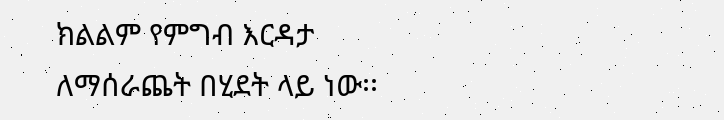ክልልም የምግብ እርዳታ ለማሰራጨት በሂደት ላይ ነው፡፡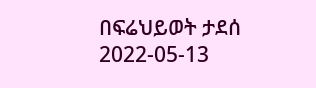በፍሬህይወት ታደሰ
2022-05-13